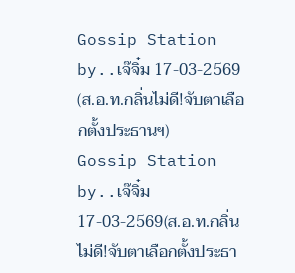Gossip Station by..เจ๊จิ๋ม 17-03-2569 (ส.อ.ท.กลิ่นไม่ดี!จับตาเลือกตั้งประธานฯ)
Gossip Station by..เจ๊จิ๋ม 17-03-2569(ส.อ.ท.กลิ่นไม่ดี!จับตาเลือกตั้งประธา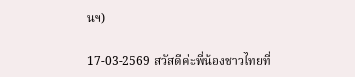นฯ)

17-03-2569 สวัสดีค่ะพี่น้องชาวไทยที่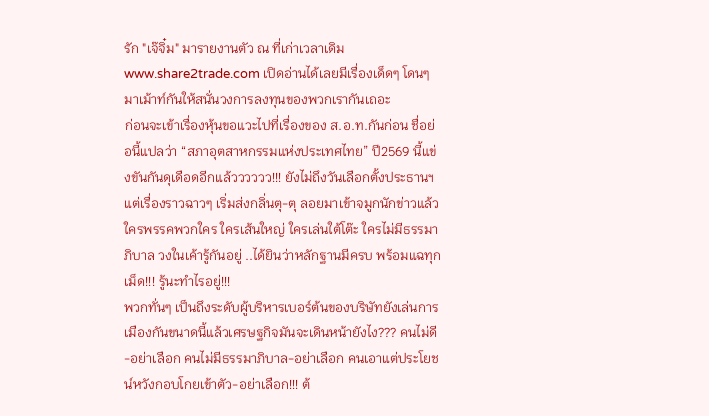รัก "เจ๊จิ๋ม" มารายงานตัว ณ ที่เก่าเวลาเดิม www.share2trade.com เปิดอ่านได้เลยมีเรื่องเด็ดๆ โดนๆ มาเม้าท์กันให้สนั่นวงการลงทุนของพวกเรากันเถอะ
ก่อนจะเข้าเรื่องหุ้นขอแวะไปที่เรื่องของ ส.อ.ท.กันก่อน ชื่อย่อนี้แปลว่า “สภาอุตสาหกรรมแห่งประเทศไทย” ปี2569 นี้แข่งขันกันดุเดือดอีกแล้วววววว!!! ยังไม่ถึงวันเลือกตั้งประธานฯ แต่เรื่องราวฉาวๆ เริ่มส่งกลิ่นตุ-ตุ ลอยมาเข้าจมูกนักข่าวแล้ว ใครพรรคพวกใคร ใครเส้นใหญ่ ใครเล่นใต้โต๊ะ ใครไม่มีธรรมาภิบาล วงในเค้ารู้กันอยู่ ..ได้ยินว่าหลักฐานมีครบ พร้อมแฉทุกเม็ด!!! รู้นะทำไรอยู่!!!
พวกทั่นๆ เป็นถึงระดับผู้บริหารเบอร์ต้นของบริษัทยังเล่นการเมืองกันขนาดนี้แล้วเศรษฐกิจมันจะเดินหน้ายังไง??? คนไม่ดี-อย่าเลือก คนไม่มีธรรมาภิบาล-อย่าเลือก คนเอาแต่ประโยชน์หวังกอบโกยเข้าตัว-อย่าเลือก!!! ต้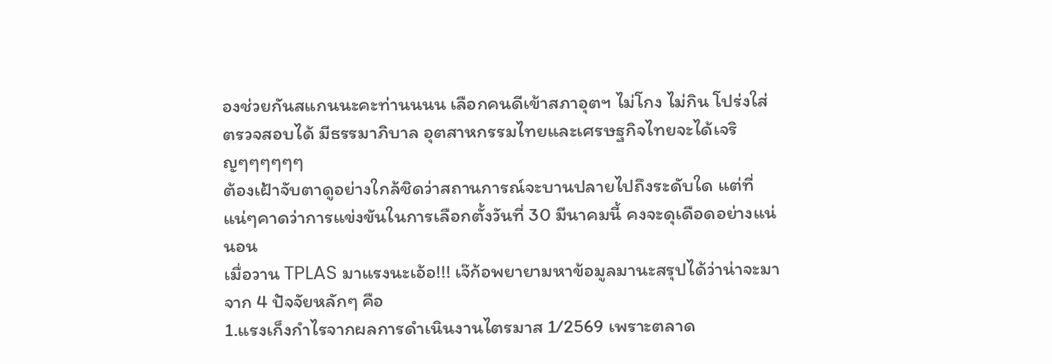องช่วยกันสแกนนะคะท่านนนน เลือกคนดีเข้าสภาอุตฯ ไม่โกง ไม่กิน โปร่งใส่ ตรวจสอบได้ มีธรรมาภิบาล อุตสาหกรรมไทยและเศรษฐกิจไทยจะได้เจริญๆๆๆๆๆๆ
ต้องเฝ้าจับตาดูอย่างใกล้ชิดว่าสถานการณ์จะบานปลายไปถึงระดับใด แต่ที่แน่ๆคาดว่าการแข่งขันในการเลือกตั้งวันที่ 30 มีนาคมนี้ คงจะดุเดือดอย่างแน่นอน
เมื่อวาน TPLAS มาแรงนะเอ้อ!!! เจ๊ก้อพยายามหาข้อมูลมานะสรุปได้ว่าน่าจะมาจาก 4 ปัจจัยหลักๆ คือ
1.แรงเก็งกำไรจากผลการดำเนินงานไตรมาส 1/2569 เพราะตลาด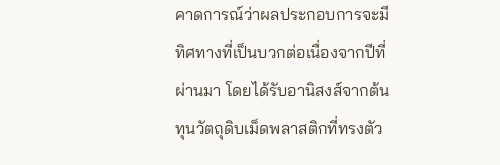คาดการณ์ว่าผลประกอบการจะมีทิศทางที่เป็นบวกต่อเนื่องจากปีที่ผ่านมา โดยได้รับอานิสงส์จากต้นทุนวัตถุดิบเม็ดพลาสติกที่ทรงตัว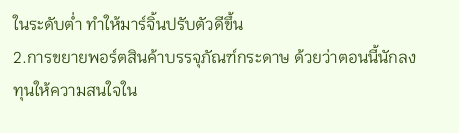ในระดับต่ำ ทำให้มาร์จิ้นปรับตัวดีขึ้น
2.การขยายพอร์ตสินค้าบรรจุภัณฑ์กระดาษ ด้วยว่าตอนนี้นักลงทุนให้ความสนใจใน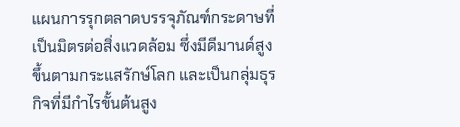แผนการรุกตลาดบรรจุภัณฑ์กระดาษที่เป็นมิตรต่อสิ่งแวดล้อม ซึ่งมีดีมานด์สูงขึ้นตามกระแสรักษ์โลก และเป็นกลุ่มธุรกิจที่มีกำไรขั้นต้นสูง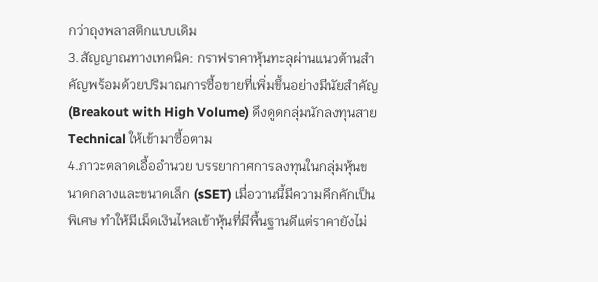กว่าถุงพลาสติกแบบเดิม
3.สัญญาณทางเทคนิค: กราฟราคาหุ้นทะลุผ่านแนวต้านสำคัญพร้อมด้วยปริมาณการซื้อขายที่เพิ่มขึ้นอย่างมีนัยสำคัญ (Breakout with High Volume) ดึงดูดกลุ่มนักลงทุนสาย Technical ให้เข้ามาซื้อตาม
4.ภาวะตลาดเอื้ออำนวย บรรยากาศการลงทุนในกลุ่มหุ้นขนาดกลางและขนาดเล็ก (sSET) เมื่อวานนี้มีความคึกคักเป็นพิเศษ ทำให้มีเม็ดเงินไหลเข้าหุ้นที่มีพื้นฐานดีแต่ราคายังไม่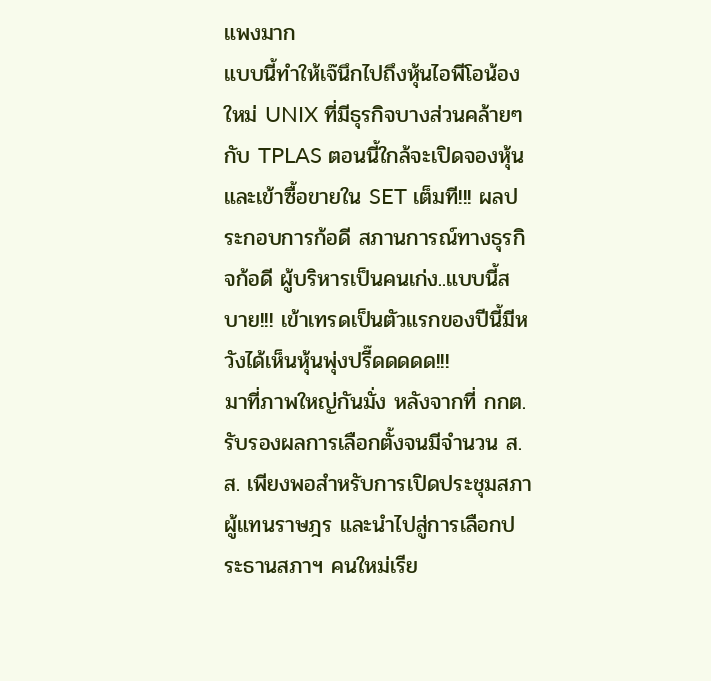แพงมาก
แบบนี้ทำให้เจ๊นึกไปถึงหุ้นไอพีโอน้องใหม่ UNIX ที่มีธุรกิจบางส่วนคล้ายๆ กับ TPLAS ตอนนี้ใกล้จะเปิดจองหุ้นและเข้าซื้อขายใน SET เต็มที!!! ผลประกอบการก้อดี สภานการณ์ทางธุรกิจก้อดี ผู้บริหารเป็นคนเก่ง..แบบนี้สบาย!!! เข้าเทรดเป็นตัวแรกของปีนี้มีหวังได้เห็นหุ้นพุ่งปรี๊ดดดดด!!!
มาที่ภาพใหญ่กันมั่ง หลังจากที่ กกต. รับรองผลการเลือกตั้งจนมีจำนวน ส.ส. เพียงพอสำหรับการเปิดประชุมสภาผู้แทนราษฎร และนำไปสู่การเลือกประธานสภาฯ คนใหม่เรีย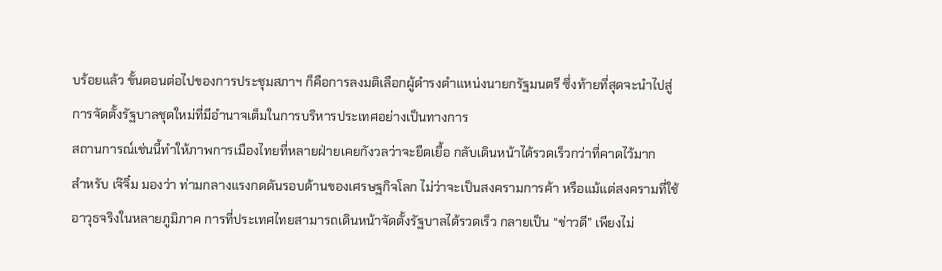บร้อยแล้ว ขั้นตอนต่อไปของการประชุมสภาฯ ก็คือการลงมติเลือกผู้ดำรงตำแหน่งนายกรัฐมนตรี ซึ่งท้ายที่สุดจะนำไปสู่การจัดตั้งรัฐบาลชุดใหม่ที่มีอำนาจเต็มในการบริหารประเทศอย่างเป็นทางการ
สถานการณ์เช่นนี้ทำให้ภาพการเมืองไทยที่หลายฝ่ายเคยกังวลว่าจะยืดเยื้อ กลับเดินหน้าได้รวดเร็วกว่าที่คาดไว้มาก
สำหรับ เจ๊จิ๋ม มองว่า ท่ามกลางแรงกดดันรอบด้านของเศรษฐกิจโลก ไม่ว่าจะเป็นสงครามการค้า หรือแม้แต่สงครามที่ใช้อาวุธจริงในหลายภูมิภาค การที่ประเทศไทยสามารถเดินหน้าจัดตั้งรัฐบาลได้รวดเร็ว กลายเป็น “ข่าวดี” เพียงไม่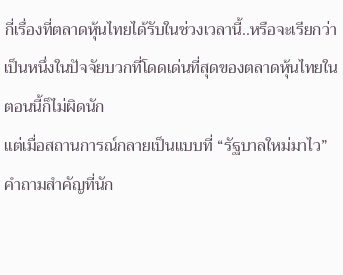กี่เรื่องที่ตลาดหุ้นไทยได้รับในช่วงเวลานี้..หรือจะเรียกว่าเป็นหนึ่งในปัจจัยบวกที่โดดเด่นที่สุดของตลาดหุ้นไทยในตอนนี้ก็ไม่ผิดนัก
แต่เมื่อสถานการณ์กลายเป็นแบบที่ “รัฐบาลใหม่มาไว” คำถามสำคัญที่นัก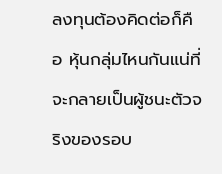ลงทุนต้องคิดต่อก็คือ หุ้นกลุ่มไหนกันแน่ที่จะกลายเป็นผู้ชนะตัวจริงของรอบ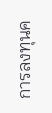การลงทุนค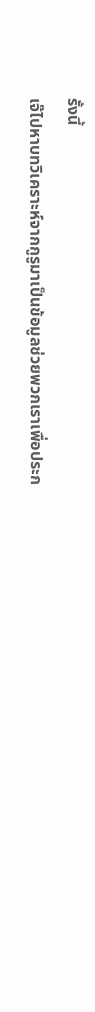รั้งนี้
เจ๊ไปหาบทวิเคราะห์จากกูรูมาเป็นข้อมูลช่วยพวกเราเพื่อประก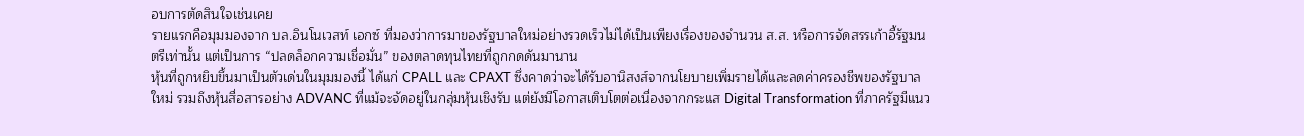อบการตัดสินใจเช่นเคย
รายแรกคือมุมมองจาก บล.อินโนเวสท์ เอกซ์ ที่มองว่าการมาของรัฐบาลใหม่อย่างรวดเร็วไม่ได้เป็นเพียงเรื่องของจำนวน ส.ส. หรือการจัดสรรเก้าอี้รัฐมนตรีเท่านั้น แต่เป็นการ “ปลดล็อกความเชื่อมั่น” ของตลาดทุนไทยที่ถูกกดดันมานาน
หุ้นที่ถูกหยิบขึ้นมาเป็นตัวเด่นในมุมมองนี้ ได้แก่ CPALL และ CPAXT ซึ่งคาดว่าจะได้รับอานิสงส์จากนโยบายเพิ่มรายได้และลดค่าครองชีพของรัฐบาลใหม่ รวมถึงหุ้นสื่อสารอย่าง ADVANC ที่แม้จะจัดอยู่ในกลุ่มหุ้นเชิงรับ แต่ยังมีโอกาสเติบโตต่อเนื่องจากกระแส Digital Transformation ที่ภาครัฐมีแนว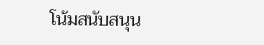โน้มสนับสนุน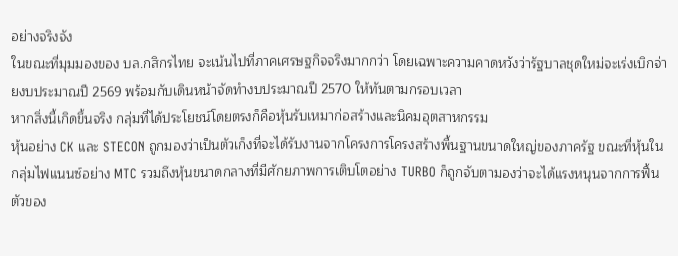อย่างจริงจัง
ในขณะที่มุมมองของ บล.กสิกรไทย จะเน้นไปที่ภาคเศรษฐกิจจริงมากกว่า โดยเฉพาะความคาดหวังว่ารัฐบาลชุดใหม่จะเร่งเบิกจ่ายงบประมาณปี 2569 พร้อมกับเดินหน้าจัดทำงบประมาณปี 2570 ให้ทันตามกรอบเวลา
หากสิ่งนี้เกิดขึ้นจริง กลุ่มที่ได้ประโยชน์โดยตรงก็คือหุ้นรับเหมาก่อสร้างและนิคมอุตสาหกรรม
หุ้นอย่าง CK และ STECON ถูกมองว่าเป็นตัวเก็งที่จะได้รับงานจากโครงการโครงสร้างพื้นฐานขนาดใหญ่ของภาครัฐ ขณะที่หุ้นในกลุ่มไฟแนนซ์อย่าง MTC รวมถึงหุ้นขนาดกลางที่มีศักยภาพการเติบโตอย่าง TURBO ก็ถูกจับตามองว่าจะได้แรงหนุนจากการฟื้นตัวของ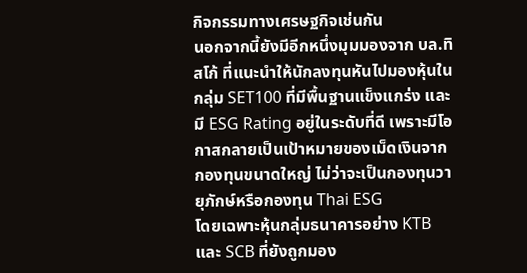กิจกรรมทางเศรษฐกิจเช่นกัน
นอกจากนี้ยังมีอีกหนึ่งมุมมองจาก บล.ทิสโก้ ที่แนะนำให้นักลงทุนหันไปมองหุ้นในกลุ่ม SET100 ที่มีพื้นฐานแข็งแกร่ง และมี ESG Rating อยู่ในระดับที่ดี เพราะมีโอกาสกลายเป็นเป้าหมายของเม็ดเงินจากกองทุนขนาดใหญ่ ไม่ว่าจะเป็นกองทุนวายุภักษ์หรือกองทุน Thai ESG
โดยเฉพาะหุ้นกลุ่มธนาคารอย่าง KTB และ SCB ที่ยังถูกมอง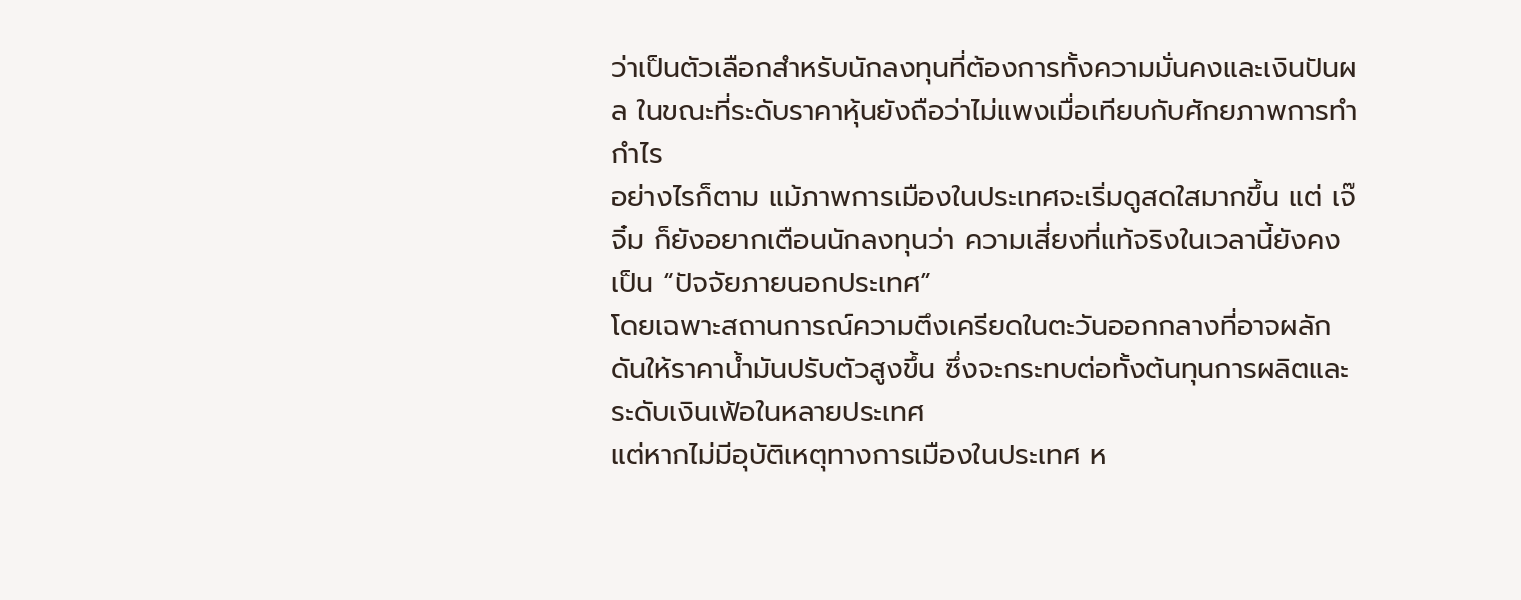ว่าเป็นตัวเลือกสำหรับนักลงทุนที่ต้องการทั้งความมั่นคงและเงินปันผล ในขณะที่ระดับราคาหุ้นยังถือว่าไม่แพงเมื่อเทียบกับศักยภาพการทำกำไร
อย่างไรก็ตาม แม้ภาพการเมืองในประเทศจะเริ่มดูสดใสมากขึ้น แต่ เจ๊จิ๋ม ก็ยังอยากเตือนนักลงทุนว่า ความเสี่ยงที่แท้จริงในเวลานี้ยังคงเป็น “ปัจจัยภายนอกประเทศ”
โดยเฉพาะสถานการณ์ความตึงเครียดในตะวันออกกลางที่อาจผลักดันให้ราคาน้ำมันปรับตัวสูงขึ้น ซึ่งจะกระทบต่อทั้งต้นทุนการผลิตและระดับเงินเฟ้อในหลายประเทศ
แต่หากไม่มีอุบัติเหตุทางการเมืองในประเทศ ห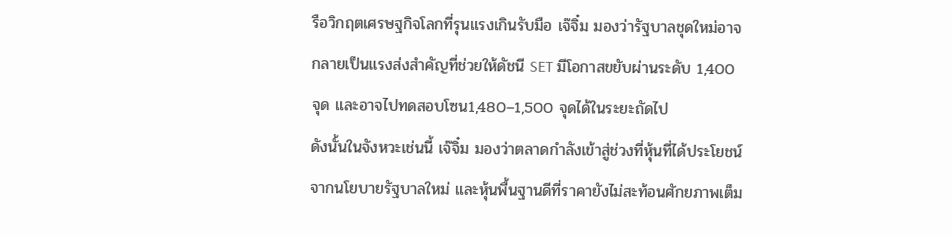รือวิกฤตเศรษฐกิจโลกที่รุนแรงเกินรับมือ เจ๊จิ๋ม มองว่ารัฐบาลชุดใหม่อาจกลายเป็นแรงส่งสำคัญที่ช่วยให้ดัชนี SET มีโอกาสขยับผ่านระดับ 1,400 จุด และอาจไปทดสอบโซน1,480–1,500 จุดได้ในระยะถัดไป
ดังนั้นในจังหวะเช่นนี้ เจ๊จิ๋ม มองว่าตลาดกำลังเข้าสู่ช่วงที่หุ้นที่ได้ประโยชน์จากนโยบายรัฐบาลใหม่ และหุ้นพื้นฐานดีที่ราคายังไม่สะท้อนศักยภาพเต็ม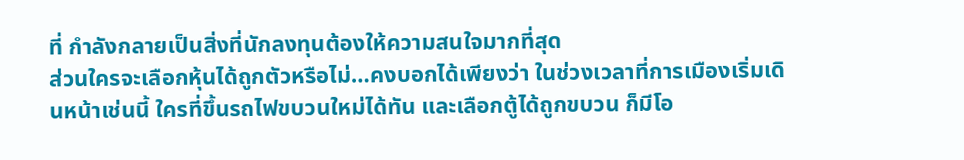ที่ กำลังกลายเป็นสิ่งที่นักลงทุนต้องให้ความสนใจมากที่สุด
ส่วนใครจะเลือกหุ้นได้ถูกตัวหรือไม่…คงบอกได้เพียงว่า ในช่วงเวลาที่การเมืองเริ่มเดินหน้าเช่นนี้ ใครที่ขึ้นรถไฟขบวนใหม่ได้ทัน และเลือกตู้ได้ถูกขบวน ก็มีโอ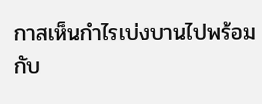กาสเห็นกำไรเบ่งบานไปพร้อมกับ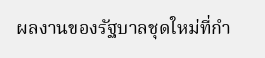ผลงานของรัฐบาลชุดใหม่ที่กำ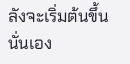ลังจะเริ่มต้นขึ้นนั่นเอง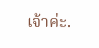เจ้าค่ะ.